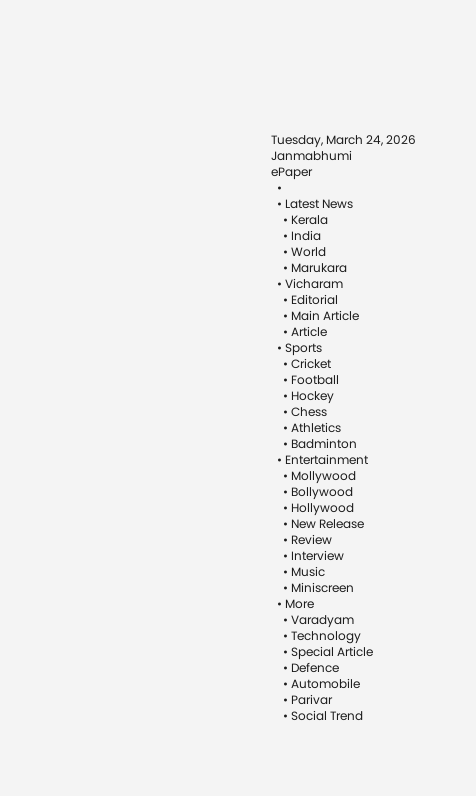Tuesday, March 24, 2026
Janmabhumi
ePaper
  •
  • Latest News
    • Kerala
    • India
    • World
    • Marukara
  • Vicharam
    • Editorial
    • Main Article
    • Article
  • Sports
    • Cricket
    • Football
    • Hockey
    • Chess
    • Athletics
    • Badminton
  • Entertainment
    • Mollywood
    • Bollywood
    • Hollywood
    • New Release
    • Review
    • Interview
    • Music
    • Miniscreen
  • More
    • Varadyam
    • Technology
    • Special Article
    • Defence
    • Automobile
    • Parivar
    • Social Trend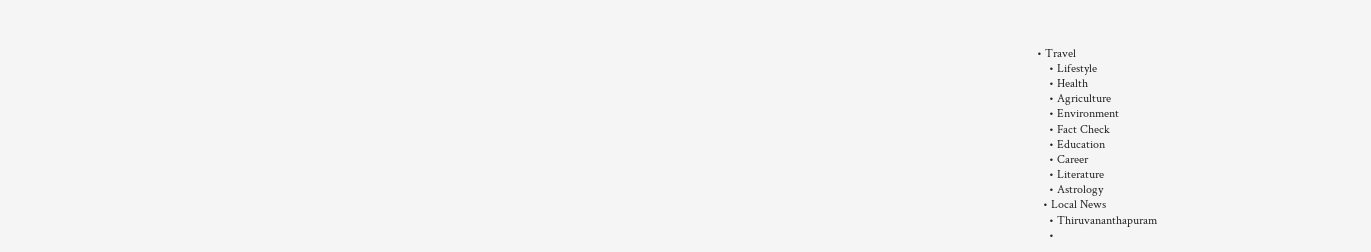• Travel
    • Lifestyle
    • Health
    • Agriculture
    • Environment
    • Fact Check
    • Education
    • Career
    • Literature
    • Astrology
  • Local News
    • Thiruvananthapuram
    •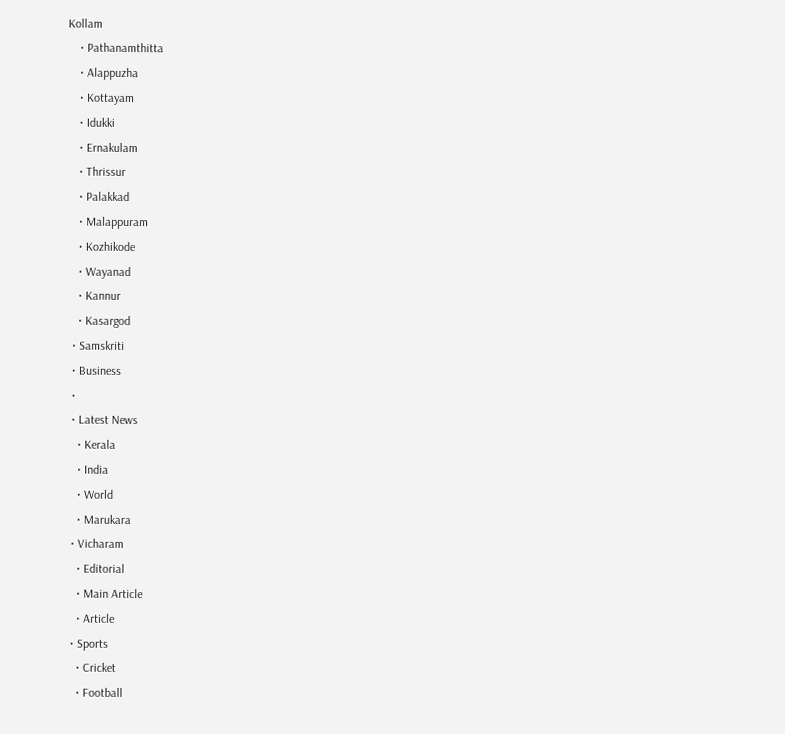Kollam
    • Pathanamthitta
    • Alappuzha
    • Kottayam
    • Idukki
    • Ernakulam
    • Thrissur
    • Palakkad
    • Malappuram
    • Kozhikode
    • Wayanad
    • Kannur
    • Kasargod
  • Samskriti
  • Business
  •
  • Latest News
    • Kerala
    • India
    • World
    • Marukara
  • Vicharam
    • Editorial
    • Main Article
    • Article
  • Sports
    • Cricket
    • Football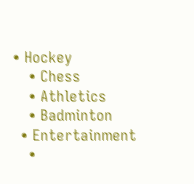• Hockey
    • Chess
    • Athletics
    • Badminton
  • Entertainment
    •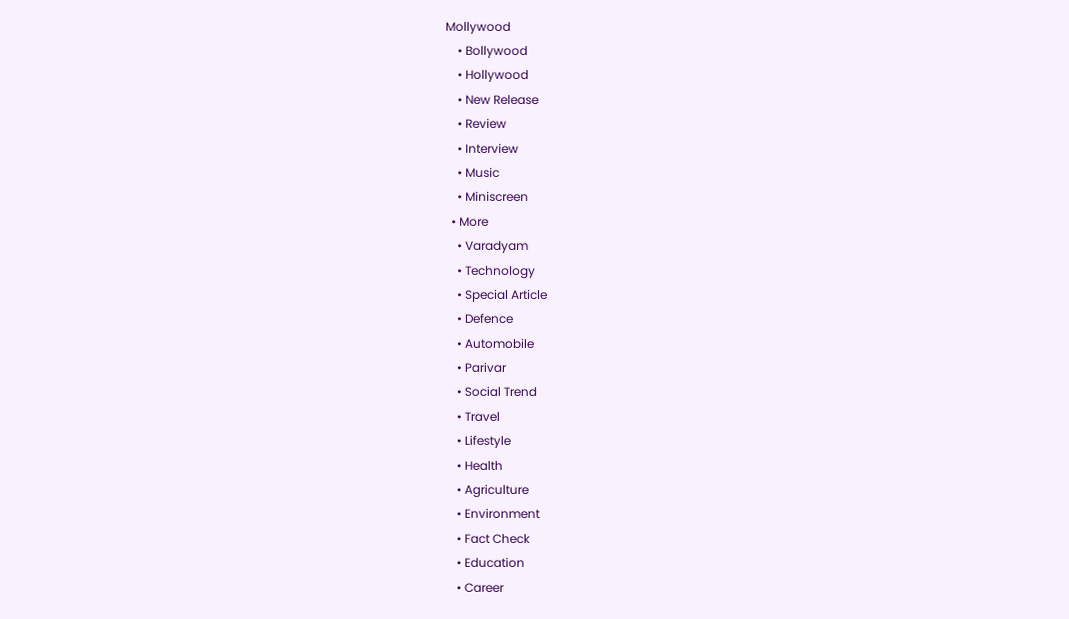Mollywood
    • Bollywood
    • Hollywood
    • New Release
    • Review
    • Interview
    • Music
    • Miniscreen
  • More
    • Varadyam
    • Technology
    • Special Article
    • Defence
    • Automobile
    • Parivar
    • Social Trend
    • Travel
    • Lifestyle
    • Health
    • Agriculture
    • Environment
    • Fact Check
    • Education
    • Career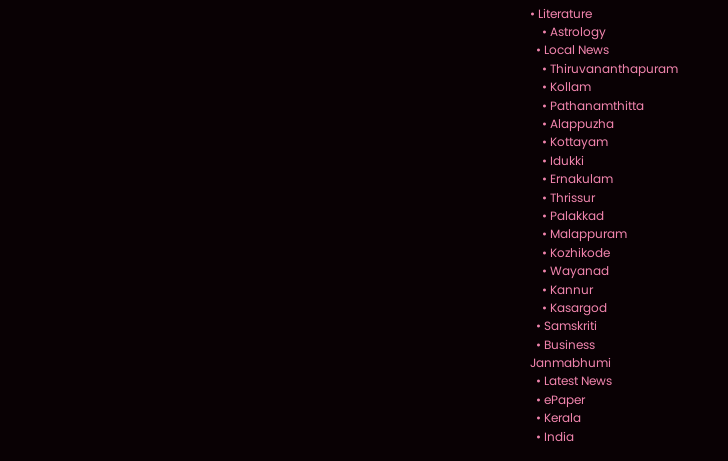• Literature
    • Astrology
  • Local News
    • Thiruvananthapuram
    • Kollam
    • Pathanamthitta
    • Alappuzha
    • Kottayam
    • Idukki
    • Ernakulam
    • Thrissur
    • Palakkad
    • Malappuram
    • Kozhikode
    • Wayanad
    • Kannur
    • Kasargod
  • Samskriti
  • Business
Janmabhumi
  • Latest News
  • ePaper
  • Kerala
  • India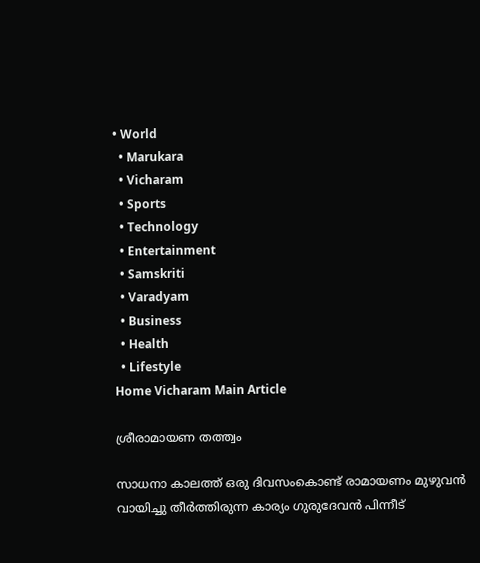• World
  • Marukara
  • Vicharam
  • Sports
  • Technology
  • Entertainment
  • Samskriti
  • Varadyam
  • Business
  • Health
  • Lifestyle
Home Vicharam Main Article

ശ്രീരാമായണ തത്ത്വം

സാധനാ കാലത്ത് ഒരു ദിവസംകൊണ്ട് രാമായണം മുഴുവന്‍ വായിച്ചു തീര്‍ത്തിരുന്ന കാര്യം ഗുരുദേവന്‍ പിന്നീട്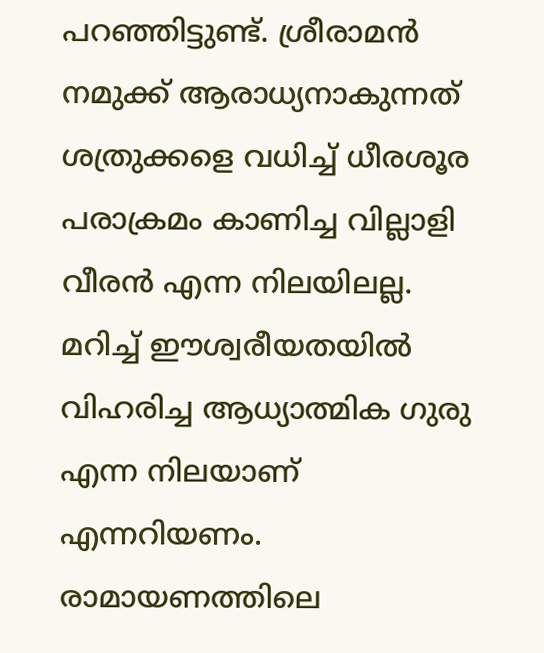പറഞ്ഞിട്ടുണ്ട്. ശ്രീരാമന്‍ നമുക്ക് ആരാധ്യനാകുന്നത് ശത്രുക്കളെ വധിച്ച് ധീരശൂര പരാക്രമം കാണിച്ച വില്ലാളി വീരന്‍ എന്ന നിലയിലല്ല. മറിച്ച് ഈശ്വരീയതയില്‍ വിഹരിച്ച ആധ്യാത്മിക ഗുരു എന്ന നിലയാണ് എന്നറിയണം. രാമായണത്തിലെ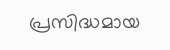പ്രസിദ്ധമായ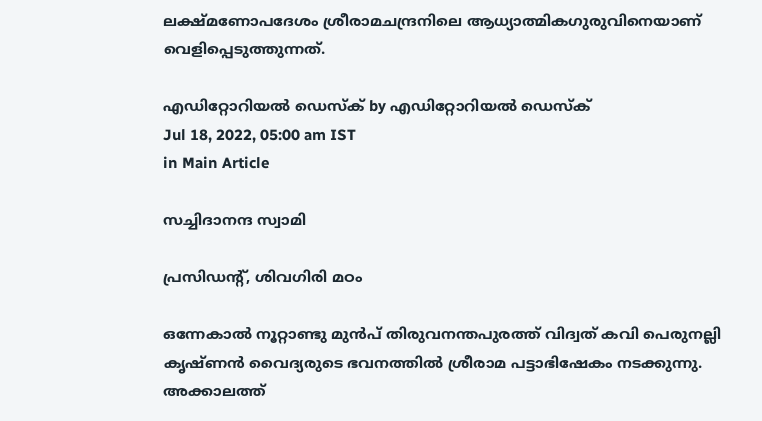ലക്ഷ്മണോപദേശം ശ്രീരാമചന്ദ്രനിലെ ആധ്യാത്മികഗുരുവിനെയാണ് വെളിപ്പെടുത്തുന്നത്.

എഡിറ്റോറിയൽ ഡെസ്ക് by എഡിറ്റോറിയൽ ഡെസ്ക്
Jul 18, 2022, 05:00 am IST
in Main Article

സച്ചിദാനന്ദ സ്വാമി

പ്രസിഡന്റ്, ശിവഗിരി മഠം

ഒന്നേകാല്‍ നൂറ്റാണ്ടു മുന്‍പ് തിരുവനന്തപുരത്ത് വിദ്വത് കവി പെരുനല്ലി കൃഷ്ണന്‍ വൈദ്യരുടെ ഭവനത്തില്‍ ശ്രീരാമ പട്ടാഭിഷേകം നടക്കുന്നു. അക്കാലത്ത്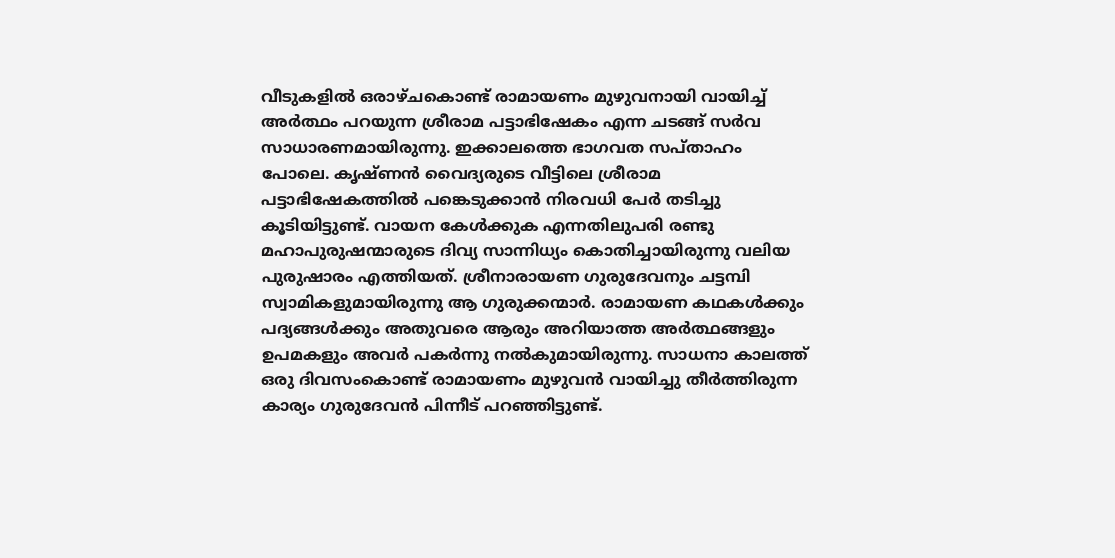വീടുകളില്‍ ഒരാഴ്ചകൊണ്ട് രാമായണം മുഴുവനായി വായിച്ച് അര്‍ത്ഥം പറയുന്ന ശ്രീരാമ പട്ടാഭിഷേകം എന്ന ചടങ്ങ് സര്‍വ സാധാരണമായിരുന്നു. ഇക്കാലത്തെ ഭാഗവത സപ്താഹം പോലെ. കൃഷ്ണന്‍ വൈദ്യരുടെ വീട്ടിലെ ശ്രീരാമ പട്ടാഭിഷേകത്തില്‍ പങ്കെടുക്കാന്‍ നിരവധി പേര്‍ തടിച്ചു കൂടിയിട്ടുണ്ട്. വായന കേള്‍ക്കുക എന്നതിലുപരി രണ്ടു മഹാപുരുഷന്മാരുടെ ദിവ്യ സാന്നിധ്യം കൊതിച്ചായിരുന്നു വലിയ പുരുഷാരം എത്തിയത്. ശ്രീനാരായണ ഗുരുദേവനും ചട്ടമ്പി സ്വാമികളുമായിരുന്നു ആ ഗുരുക്കന്മാര്‍. രാമായണ കഥകള്‍ക്കും പദ്യങ്ങള്‍ക്കും അതുവരെ ആരും അറിയാത്ത അര്‍ത്ഥങ്ങളും ഉപമകളും അവര്‍ പകര്‍ന്നു നല്‍കുമായിരുന്നു. സാധനാ കാലത്ത് ഒരു ദിവസംകൊണ്ട് രാമായണം മുഴുവന്‍ വായിച്ചു തീര്‍ത്തിരുന്ന കാര്യം ഗുരുദേവന്‍ പിന്നീട് പറഞ്ഞിട്ടുണ്ട്.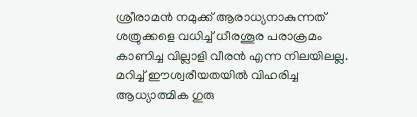ശ്രീരാമന്‍ നമുക്ക് ആരാധ്യനാകുന്നത് ശത്രുക്കളെ വധിച്ച് ധീരശൂര പരാക്രമം കാണിച്ച വില്ലാളി വീരന്‍ എന്ന നിലയിലല്ല. മറിച്ച് ഈശ്വരീയതയില്‍ വിഹരിച്ച ആധ്യാത്മിക ഗുരു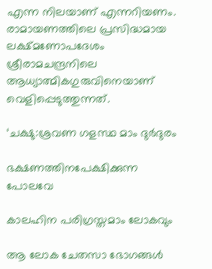എന്ന നിലയാണ് എന്നറിയണം. രാമായണത്തിലെ പ്രസിദ്ധമായ ലക്ഷ്മണോപദേശം ശ്രീരാമചന്ദ്രനിലെ ആധ്യാത്മികഗുരുവിനെയാണ് വെളിപ്പെടുത്തുന്നത്.

‘ചക്ഷു:ശ്രവണ ഗളസ്ഥ മാം ദുര്‍ദുരം

ഭക്ഷണത്തിനപേക്ഷിക്കുന്ന പോലവേ

കാലഹിന പരിഗ്രസ്തമാം ലോകവും

ആ ലോക ചേതസാ ഭോഗങ്ങള്‍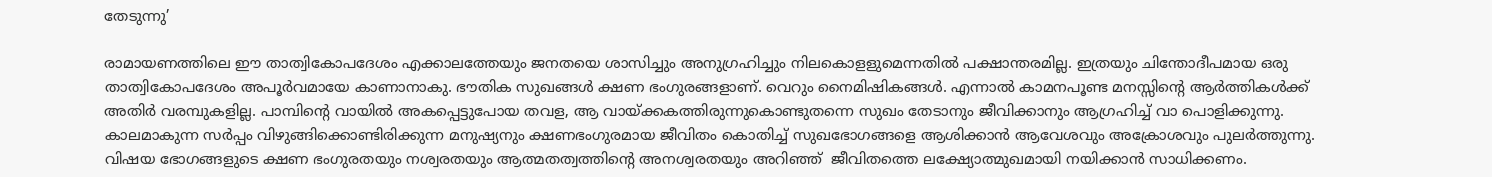തേടുന്നു’

രാമായണത്തിലെ ഈ താത്വികോപദേശം എക്കാലത്തേയും ജനതയെ ശാസിച്ചും അനുഗ്രഹിച്ചും നിലകൊളളുമെന്നതില്‍ പക്ഷാന്തരമില്ല. ഇത്രയും ചിന്തോദീപമായ ഒരു താത്വികോപദേശം അപൂര്‍വമായേ കാണാനാകു. ഭൗതിക സുഖങ്ങള്‍ ക്ഷണ ഭംഗുരങ്ങളാണ്. വെറും നൈമിഷികങ്ങള്‍. എന്നാല്‍ കാമനപൂണ്ട മനസ്സിന്റെ ആര്‍ത്തികള്‍ക്ക് അതിര്‍ വരമ്പുകളില്ല. പാമ്പിന്റെ വായില്‍ അകപ്പെട്ടുപോയ തവള, ആ വായ്‌ക്കകത്തിരുന്നുകൊണ്ടുതന്നെ സുഖം തേടാനും ജീവിക്കാനും ആഗ്രഹിച്ച് വാ പൊളിക്കുന്നു. കാലമാകുന്ന സര്‍പ്പം വിഴുങ്ങിക്കൊണ്ടിരിക്കുന്ന മനുഷ്യനും ക്ഷണഭംഗുരമായ ജീവിതം കൊതിച്ച് സുഖഭോഗങ്ങളെ ആശിക്കാന്‍ ആവേശവും അക്രോശവും പുലര്‍ത്തുന്നു. വിഷയ ഭോഗങ്ങളുടെ ക്ഷണ ഭംഗുരതയും നശ്വരതയും ആത്മതത്വത്തിന്റെ അനശ്വരതയും അറിഞ്ഞ്  ജീവിതത്തെ ലക്ഷ്യോത്മുഖമായി നയിക്കാന്‍ സാധിക്കണം.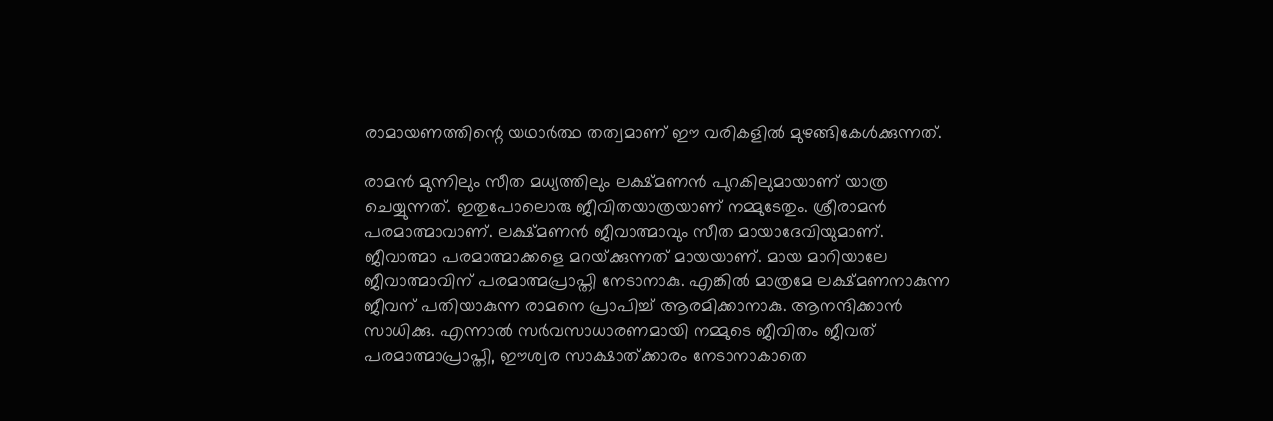രാമായണത്തിന്റെ യഥാര്‍ത്ഥ തത്വമാണ് ഈ വരികളില്‍ മുഴങ്ങികേള്‍ക്കുന്നത്.

രാമന്‍ മുന്നിലും സീത മധ്യത്തിലും ലക്ഷ്മണന്‍ പുറകിലുമായാണ് യാത്ര ചെയ്യുന്നത്. ഇതുപോലൊരു ജീവിതയാത്രയാണ് നമ്മുടേതും. ശ്രീരാമന്‍ പരമാത്മാവാണ്. ലക്ഷ്മണന്‍ ജീവാത്മാവും സീത മായാദേവിയുമാണ്. ജീവാത്മാ പരമാത്മാക്കളെ മറയ്‌ക്കുന്നത് മായയാണ്. മായ മാറിയാലേ ജീവാത്മാവിന് പരമാത്മപ്രാപ്തി നേടാനാകു. എങ്കില്‍ മാത്രമേ ലക്ഷ്മണനാകുന്ന ജീവന് പതിയാകുന്ന രാമനെ പ്രാപിച്ച് ആരമിക്കാനാകു. ആനന്ദിക്കാന്‍ സാധിക്കു. എന്നാല്‍ സര്‍വസാധാരണമായി നമ്മുടെ ജീവിതം ജീവത് പരമാത്മാപ്രാപ്തി, ഈശ്വര സാക്ഷാത്ക്കാരം നേടാനാകാതെ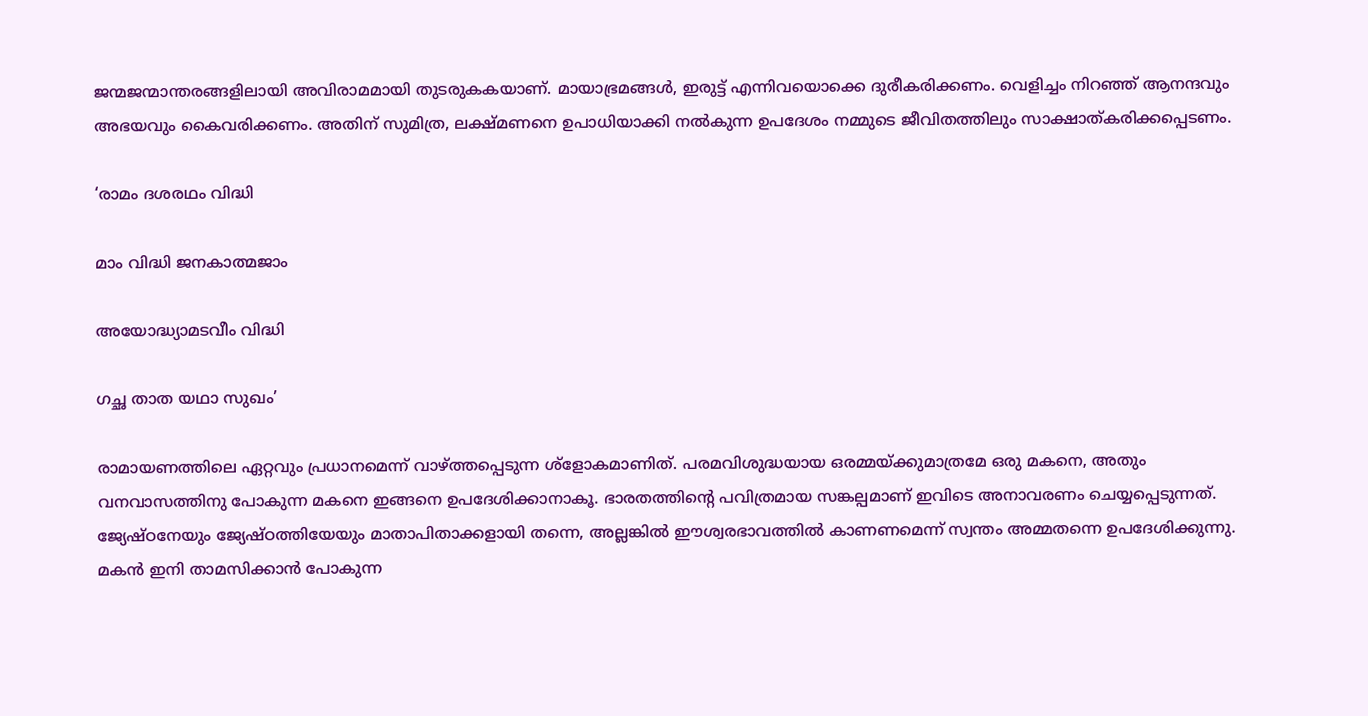ജന്മജന്മാന്തരങ്ങളിലായി അവിരാമമായി തുടരുകകയാണ്. മായാഭ്രമങ്ങള്‍, ഇരുട്ട് എന്നിവയൊക്കെ ദുരീകരിക്കണം. വെളിച്ചം നിറഞ്ഞ് ആനന്ദവും അഭയവും കൈവരിക്കണം. അതിന് സുമിത്ര, ലക്ഷ്മണനെ ഉപാധിയാക്കി നല്‍കുന്ന ഉപദേശം നമ്മുടെ ജീവിതത്തിലും സാക്ഷാത്കരിക്കപ്പെടണം.

‘രാമം ദശരഥം വിദ്ധി

മാം വിദ്ധി ജനകാത്മജാം

അയോദ്ധ്യാമടവീം വിദ്ധി

ഗച്ഛ താത യഥാ സുഖം’

രാമായണത്തിലെ ഏറ്റവും പ്രധാനമെന്ന് വാഴ്‌ത്തപ്പെടുന്ന ശ്‌ളോകമാണിത്. പരമവിശുദ്ധയായ ഒരമ്മയ്‌ക്കുമാത്രമേ ഒരു മകനെ, അതും വനവാസത്തിനു പോകുന്ന മകനെ ഇങ്ങനെ ഉപദേശിക്കാനാകൂ. ഭാരതത്തിന്റെ പവിത്രമായ സങ്കല്പമാണ് ഇവിടെ അനാവരണം ചെയ്യപ്പെടുന്നത്. ജ്യേഷ്ഠനേയും ജ്യേഷ്ഠത്തിയേയും മാതാപിതാക്കളായി തന്നെ, അല്ലങ്കില്‍ ഈശ്വരഭാവത്തില്‍ കാണണമെന്ന് സ്വന്തം അമ്മതന്നെ ഉപദേശിക്കുന്നു. മകന്‍ ഇനി താമസിക്കാന്‍ പോകുന്ന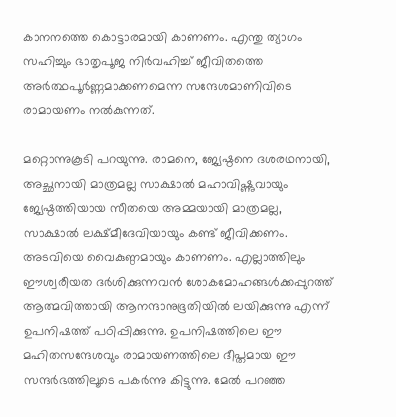കാനനത്തെ കൊട്ടാരമായി കാണണം. എന്തു ത്യാഗം സഹിച്ചും ഭാതൃപൂജ നിര്‍വഹിച്ച് ജീവിതത്തെ അര്‍ത്ഥപൂര്‍ണ്ണമാക്കണമെന്ന സന്ദേശമാണിവിടെ രാമായണം നല്‍കുന്നത്.

മറ്റൊന്നുകൂടി പറയുന്നു. രാമനെ, ജ്യേഷ്ഠനെ ദശരഥനായി, അച്ഛനായി മാത്രമല്ല സാക്ഷാല്‍ മഹാവിഷ്ണുവായും ജ്യേഷ്ഠത്തിയായ സീതയെ അമ്മയായി മാത്രമല്ല, സാക്ഷാല്‍ ലക്ഷ്മീദേവിയായും കണ്ട് ജീവിക്കണം. അടവിയെ വൈകുണ്ഠമായും കാണണം. എല്ലാത്തിലും ഈശ്വരീയത ദര്‍ശിക്കുന്നവന്‍ ശോകമോഹങ്ങള്‍ക്കപ്പുറത്ത് ആത്മവിത്തായി ആനന്ദാനുഭൂതിയില്‍ ലയിക്കുന്നു എന്ന് ഉപനിഷത്ത് പഠിപ്പിക്കുന്നു. ഉപനിഷത്തിലെ ഈ മഹിതസന്ദേശവും രാമായണത്തിലെ ദീപ്തമായ ഈ സന്ദര്‍ഭത്തിലൂടെ പകര്‍ന്നു കിട്ടുന്നു. മേല്‍ പറഞ്ഞ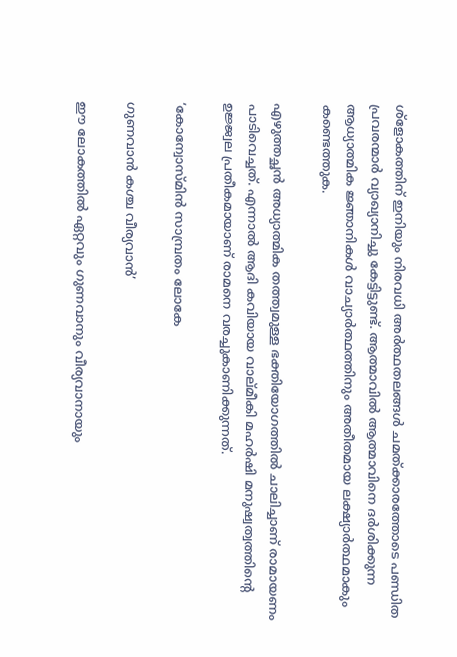ശ്‌ളോകത്തിന് ഇനിയും നിരവധി അര്‍ത്ഥതലങ്ങള്‍ ചമത്ക്കാരത്തോടെ പണ്ഡിത പ്രവരന്മാര്‍ വ്യാഖ്യാനിച്ചു കേട്ടിട്ടുണ്ട്. ആത്മാവില്‍ ആത്മാവിനെ ദര്‍ശിക്കുന്ന ആധ്യാത്മിക ജ്ഞാനികള്‍ വാച്യാര്‍ത്ഥത്തിനും അതീതമായ ലക്ഷ്യാര്‍ത്ഥമാകും കണ്ടെത്തുക.

എഴുത്തച്ഛന്‍ അധ്യാത്മിക തത്ത്വമുള്ള ഭക്തിയോഗത്തില്‍ ചാലിച്ചാണ് രാമായണം പാടിവെച്ചത്. എന്നാല്‍ ആദി കവിയായ വാല്മീകി മഹര്‍ഷി മനുഷ്വത്വത്തിന്റെ  ഉജ്ജ്വല പ്രതീകമായാണ് രാമനെ വരച്ചുകാണിക്കുന്നത്.

‘കോന്വോസ്മിന്‍ സാമ്പ്രതം ലോകേ

ഗുണവാന്‍ കശ്ച വീര്യവാന്‍’

ഈ ലോകത്തില്‍ ഏറ്റവും ഗുണവാനും വീര്യവാനായും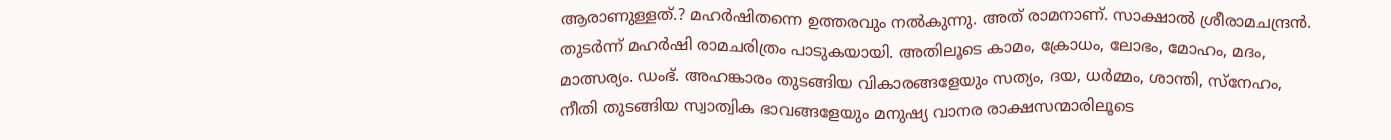ആരാണുള്ളത്.? മഹര്‍ഷിതന്നെ ഉത്തരവും നല്‍കുന്നു. അത് രാമനാണ്. സാക്ഷാല്‍ ശ്രീരാമചന്ദ്രന്‍. തുടര്‍ന്ന് മഹര്‍ഷി രാമചരിത്രം പാടുകയായി. അതിലൂടെ കാമം, ക്രോധം, ലോഭം, മോഹം, മദം, മാത്സര്യം. ഡംഭ്. അഹങ്കാരം തുടങ്ങിയ വികാരങ്ങളേയും സത്യം, ദയ, ധര്‍മ്മം, ശാന്തി, സ്‌നേഹം, നീതി തുടങ്ങിയ സ്വാത്വിക ഭാവങ്ങളേയും മനുഷ്യ വാനര രാക്ഷസന്മാരിലൂടെ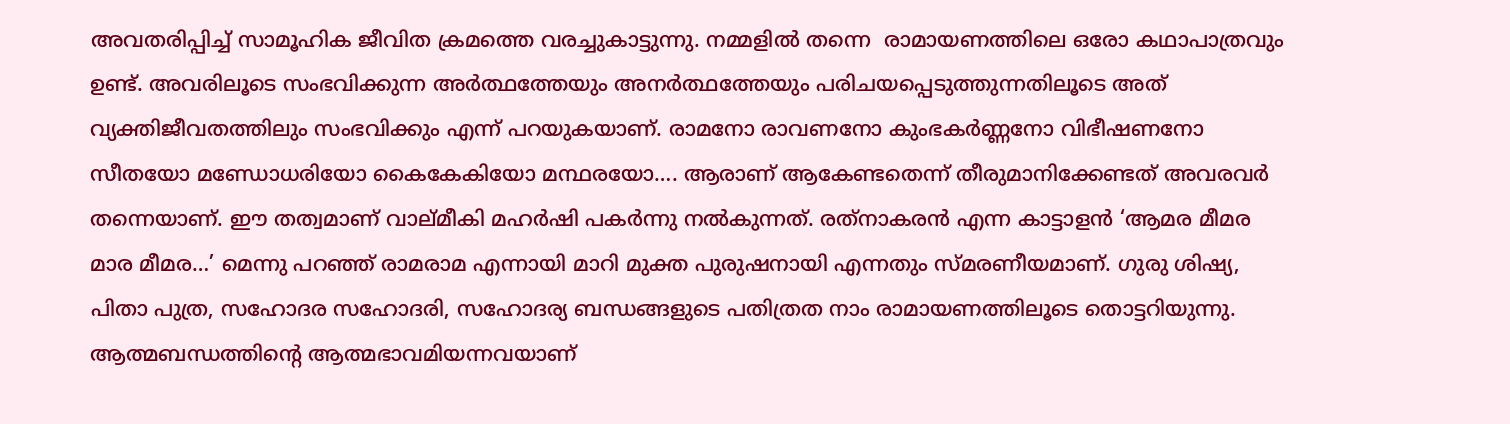അവതരിപ്പിച്ച് സാമൂഹിക ജീവിത ക്രമത്തെ വരച്ചുകാട്ടുന്നു. നമ്മളില്‍ തന്നെ  രാമായണത്തിലെ ഒരോ കഥാപാത്രവും ഉണ്ട്. അവരിലൂടെ സംഭവിക്കുന്ന അര്‍ത്ഥത്തേയും അനര്‍ത്ഥത്തേയും പരിചയപ്പെടുത്തുന്നതിലൂടെ അത് വ്യക്തിജീവതത്തിലും സംഭവിക്കും എന്ന് പറയുകയാണ്. രാമനോ രാവണനോ കുംഭകര്‍ണ്ണനോ വിഭീഷണനോ സീതയോ മണ്ഡോധരിയോ കൈകേകിയോ മന്ഥരയോ…. ആരാണ് ആകേണ്ടതെന്ന് തീരുമാനിക്കേണ്ടത് അവരവര്‍ തന്നെയാണ്. ഈ തത്വമാണ് വാല്മീകി മഹര്‍ഷി പകര്‍ന്നു നല്‍കുന്നത്. രത്‌നാകരന്‍ എന്ന കാട്ടാളന്‍ ‘ആമര മീമര മാര മീമര…’ മെന്നു പറഞ്ഞ് രാമരാമ എന്നായി മാറി മുക്ത പുരുഷനായി എന്നതും സ്മരണീയമാണ്. ഗുരു ശിഷ്യ, പിതാ പുത്ര, സഹോദര സഹോദരി, സഹോദര്യ ബന്ധങ്ങളുടെ പതിത്രത നാം രാമായണത്തിലൂടെ തൊട്ടറിയുന്നു. ആത്മബന്ധത്തിന്റെ ആത്മഭാവമിയന്നവയാണ്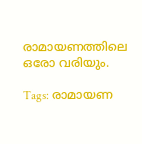രാമായണത്തിലെ ഒരോ വരിയും.

Tags: രാമായണ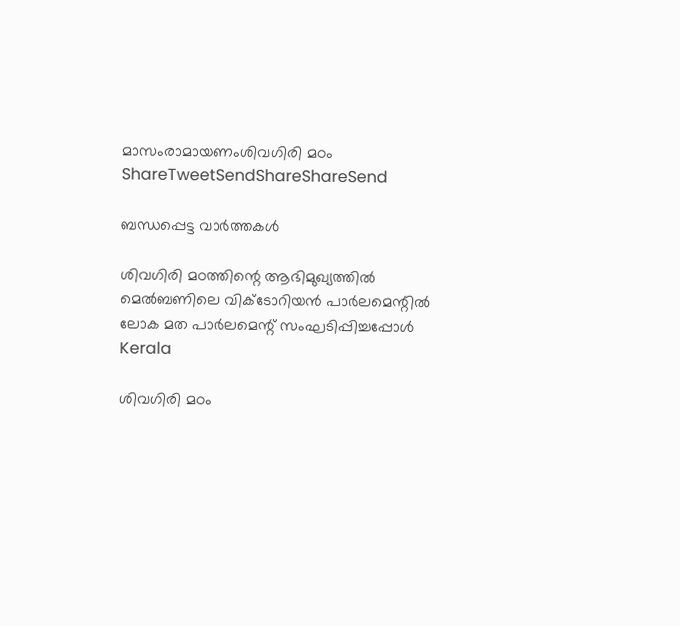മാസംരാമായണംശിവഗിരി മഠം
ShareTweetSendShareShareSend

ബന്ധപ്പെട്ട വാര്‍ത്തകള്‍

ശിവഗിരി മഠത്തിന്റെ ആഭിമുഖ്യത്തില്‍ മെല്‍ബണിലെ വിക്ടോറിയന്‍ പാര്‍ലമെന്റില്‍ ലോക മത പാര്‍ലമെന്റ് സംഘടിപ്പിച്ചപ്പോള്‍
Kerala

ശിവഗിരി മഠം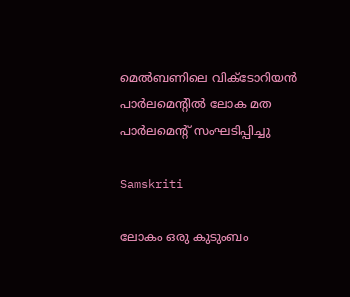മെല്‍ബണിലെ വിക്ടോറിയന്‍ പാര്‍ലമെന്റില്‍ ലോക മത പാര്‍ലമെന്റ് സംഘടിപ്പിച്ചു

Samskriti

ലോകം ഒരു കുടുംബം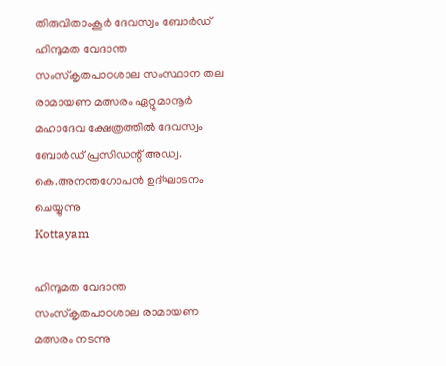തിരുവിതാംകൂര്‍ ദേവസ്വം ബോര്‍ഡ് ഹിന്ദുമത വേദാന്ത സംസ്‌കൃതപാഠശാല സംസ്ഥാന തല രാമായണ മത്സരം ഏറ്റുമാനൂര്‍ മഹാദേവ ക്ഷേത്രത്തില്‍ ദേവസ്വം ബോര്‍ഡ് പ്രസിഡന്റ് അഡ്വ. കെ.അനന്തഗോപന്‍ ഉദ്ഘാടനം ചെയ്യുന്നു
Kottayam

ഹിന്ദുമത വേദാന്ത സംസ്‌കൃതപാഠശാല രാമായണ മത്സരം നടന്നു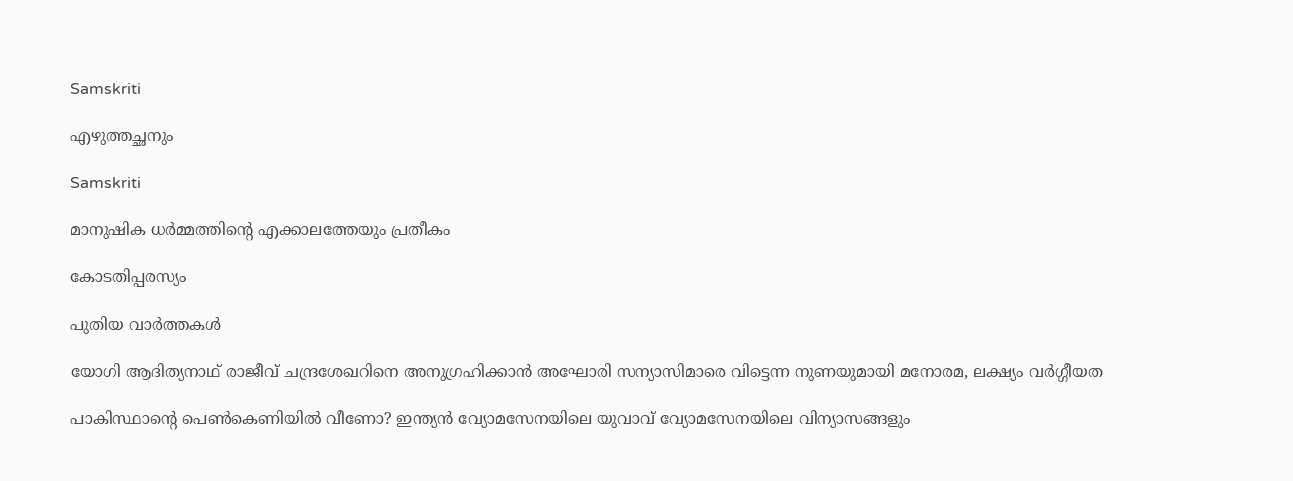Samskriti

എഴുത്തച്ഛനും

Samskriti

മാനുഷിക ധര്‍മ്മത്തിന്റെ എക്കാലത്തേയും പ്രതീകം

കോടതിപ്പരസ്യം

പുതിയ വാര്‍ത്തകള്‍

യോഗി ആദിത്യനാഥ് രാജീവ് ചന്ദ്രശേഖറിനെ അനുഗ്രഹിക്കാന്‍ അഘോരി സന്യാസിമാരെ വിട്ടെന്ന നുണയുമായി മനോരമ, ലക്ഷ്യം വര്‍ഗ്ഗീയത

പാകിസ്ഥാന്റെ പെണ്‍കെണിയില്‍ വീണോ? ഇന്ത്യന്‍ വ്യോമസേനയിലെ യുവാവ് വ്യോമസേനയിലെ വിന്യാസങ്ങളും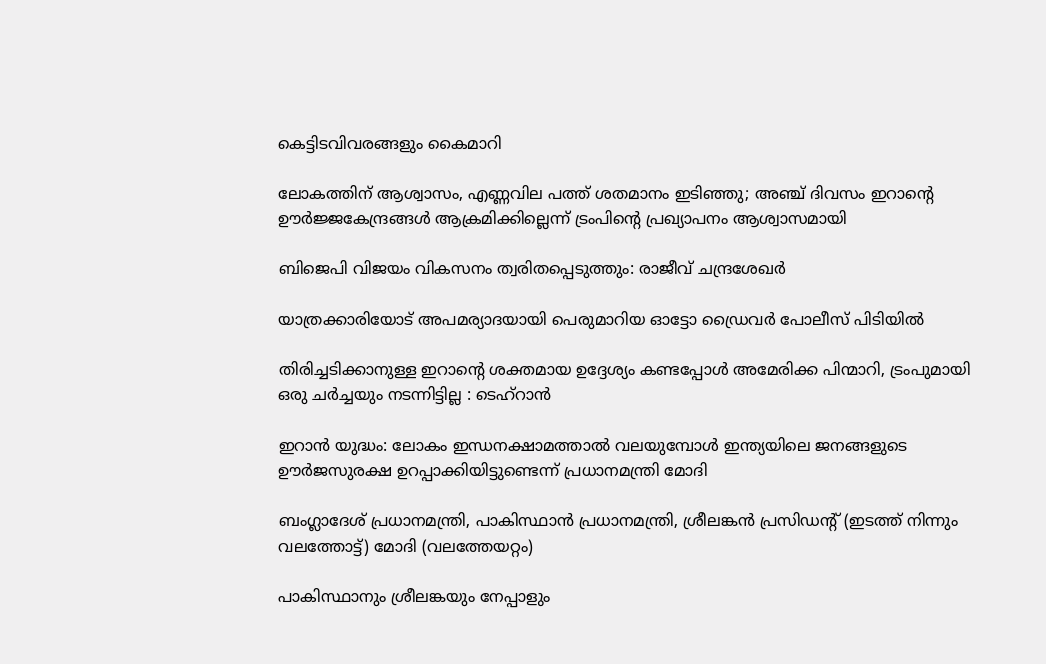കെട്ടിടവിവരങ്ങളും കൈമാറി

ലോകത്തിന് ആശ്വാസം, എണ്ണവില പത്ത് ശതമാനം ഇടിഞ്ഞു; അഞ്ച് ദിവസം ഇറാന്റെ ഊര്‍ജ്ജകേന്ദ്രങ്ങള്‍ ആക്രമിക്കില്ലെന്ന് ട്രംപിന്റെ പ്രഖ്യാപനം ആശ്വാസമായി

ബിജെപി വിജയം വികസനം ത്വരിതപ്പെടുത്തും: രാജീവ് ചന്ദ്രശേഖർ

യാത്രക്കാരിയോട് അപമര്യാദയായി പെരുമാറിയ ഓട്ടോ ഡ്രൈവർ പോലീസ് പിടിയിൽ

തിരിച്ചടിക്കാനുള്ള ഇറാന്റെ ശക്തമായ ഉദ്ദേശ്യം കണ്ടപ്പോൾ അമേരിക്ക പിന്മാറി, ട്രംപുമായി ഒരു ചർച്ചയും നടന്നിട്ടില്ല : ടെഹ്‌റാൻ

ഇറാന്‍ യുദ്ധം: ലോകം ഇന്ധനക്ഷാമത്താല്‍ വലയുമ്പോള്‍ ഇന്ത്യയിലെ ജനങ്ങളുടെ ഊർജസുരക്ഷ ഉറപ്പാക്കിയിട്ടുണ്ടെന്ന് പ്രധാനമന്ത്രി മോദി

ബംഗ്ലാദേശ് പ്രധാനമന്ത്രി, പാകിസ്ഥാന്‍ പ്രധാനമന്ത്രി, ശ്രീലങ്കന്‍ പ്രസിഡന്‍റ് (ഇടത്ത് നിന്നും വലത്തോട്ട്) മോദി (വലത്തേയറ്റം)

പാകിസ്ഥാനും ശ്രീലങ്കയും നേപ്പാളും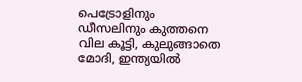പെട്രോളിനും ഡീസലിനും കുത്തനെ വില കൂട്ടി, കുലുങ്ങാതെ മോദി, ഇന്ത്യയില്‍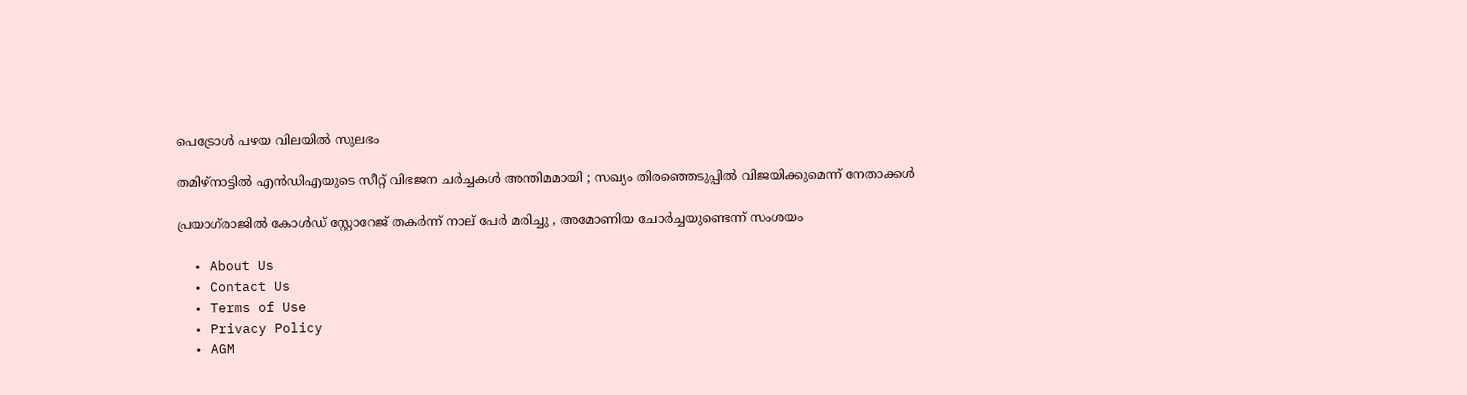പെട്രോള്‍ പഴയ വിലയില്‍ സുലഭം

തമിഴ്നാട്ടിൽ എൻഡിഎയുടെ സീറ്റ് വിഭജന ചർച്ചകൾ അന്തിമമായി ; സഖ്യം തിരഞ്ഞെടുപ്പിൽ വിജയിക്കുമെന്ന് നേതാക്കൾ

പ്രയാഗ്‌രാജിൽ കോൾഡ് സ്റ്റോറേജ് തകർന്ന് നാല് പേർ മരിച്ചു , അമോണിയ ചോർച്ചയുണ്ടെന്ന് സംശയം

  • About Us
  • Contact Us
  • Terms of Use
  • Privacy Policy
  • AGM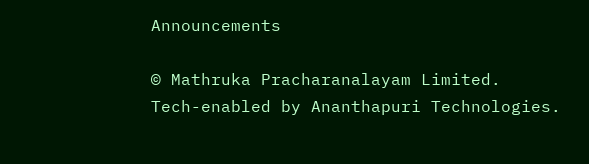Announcements

© Mathruka Pracharanalayam Limited.
Tech-enabled by Ananthapuri Technologies.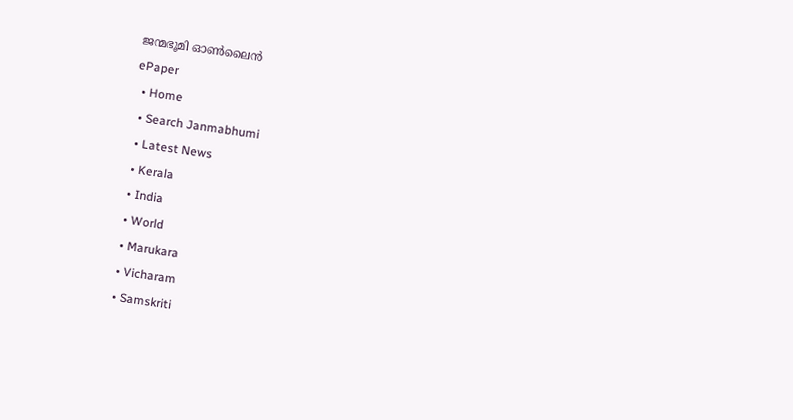ജന്മഭൂമി ഓണ്‍ലൈന്‍
ePaper
  • Home
  • Search Janmabhumi
  • Latest News
  • Kerala
  • India
  • World
  • Marukara
  • Vicharam
  • Samskriti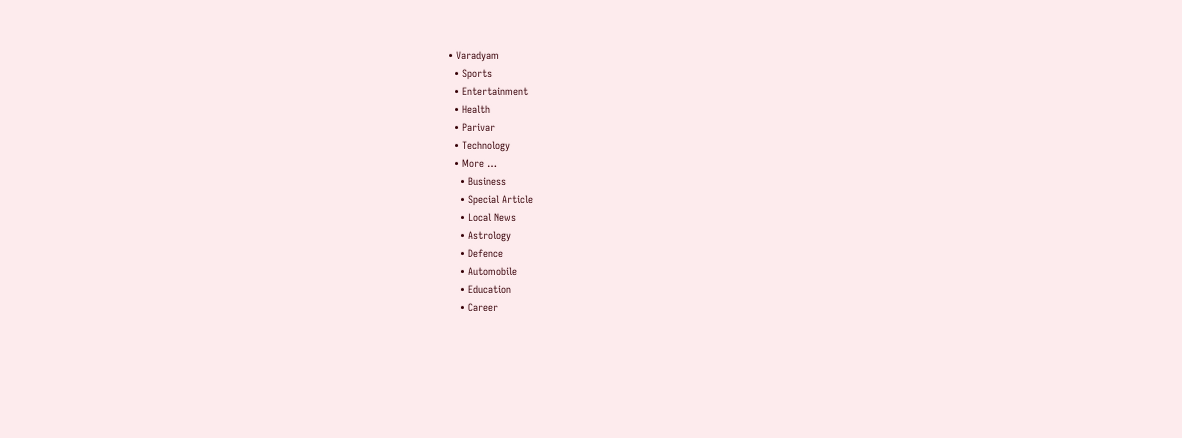• Varadyam
  • Sports
  • Entertainment
  • Health
  • Parivar
  • Technology
  • More …
    • Business
    • Special Article
    • Local News
    • Astrology
    • Defence
    • Automobile
    • Education
    • Career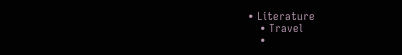• Literature
    • Travel
    •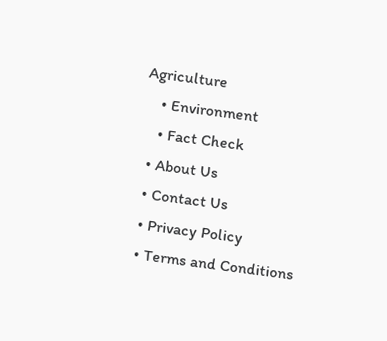Agriculture
    • Environment
    • Fact Check
  • About Us
  • Contact Us
  • Privacy Policy
  • Terms and Conditions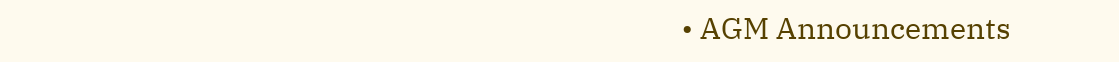• AGM Announcements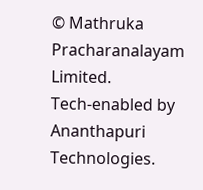© Mathruka Pracharanalayam Limited.
Tech-enabled by Ananthapuri Technologies.